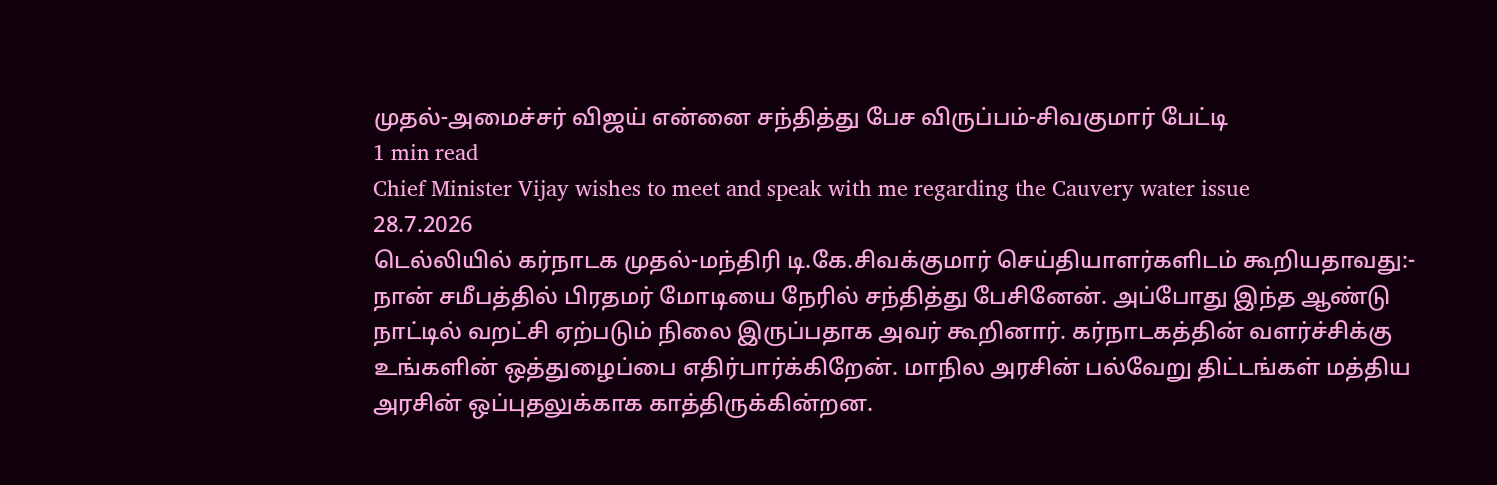முதல்-அமைச்சர் விஜய் என்னை சந்தித்து பேச விருப்பம்-சிவகுமார் பேட்டி
1 min read
Chief Minister Vijay wishes to meet and speak with me regarding the Cauvery water issue
28.7.2026
டெல்லியில் கர்நாடக முதல்-மந்திரி டி.கே.சிவக்குமார் செய்தியாளர்களிடம் கூறியதாவது:-
நான் சமீபத்தில் பிரதமர் மோடியை நேரில் சந்தித்து பேசினேன். அப்போது இந்த ஆண்டு நாட்டில் வறட்சி ஏற்படும் நிலை இருப்பதாக அவர் கூறினார். கர்நாடகத்தின் வளர்ச்சிக்கு உங்களின் ஒத்துழைப்பை எதிர்பார்க்கிறேன். மாநில அரசின் பல்வேறு திட்டங்கள் மத்திய அரசின் ஒப்புதலுக்காக காத்திருக்கின்றன.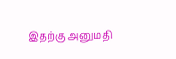இதற்கு அனுமதி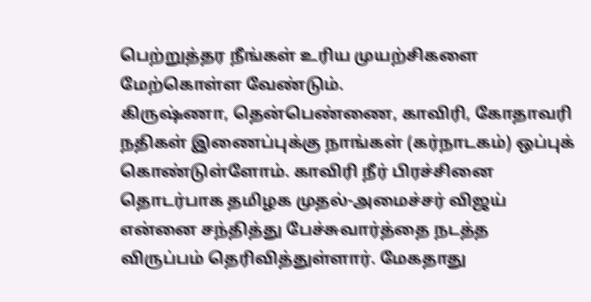பெற்றுத்தர நீங்கள் உரிய முயற்சிகளை மேற்கொள்ள வேண்டும்.
கிருஷ்ணா, தென்பெண்ணை, காவிரி, கோதாவரி நதிகள் இணைப்புக்கு நாங்கள் (கர்நாடகம்) ஒப்புக் கொண்டுள்ளோம். காவிரி நீர் பிரச்சினை தொடர்பாக தமிழக முதல்-அமைச்சர் விஜய் என்னை சந்தித்து பேச்சுவார்த்தை நடத்த விருப்பம் தெரிவித்துள்ளார். மேகதாது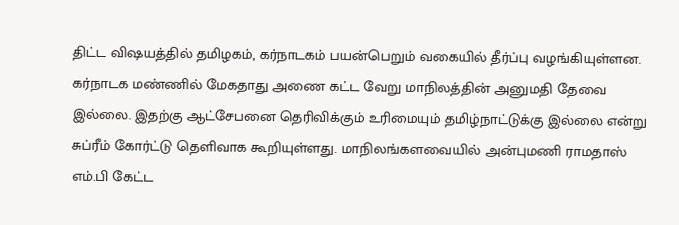திட்ட விஷயத்தில் தமிழகம், கர்நாடகம் பயன்பெறும் வகையில் தீர்ப்பு வழங்கியுள்ளன.
கர்நாடக மண்ணில் மேகதாது அணை கட்ட வேறு மாநிலத்தின் அனுமதி தேவை இல்லை. இதற்கு ஆட்சேபனை தெரிவிக்கும் உரிமையும் தமிழ்நாட்டுக்கு இல்லை என்று சுப்ரீம் கோர்ட்டு தெளிவாக கூறியுள்ளது. மாநிலங்களவையில் அன்புமணி ராமதாஸ் எம்.பி கேட்ட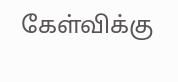கேள்விக்கு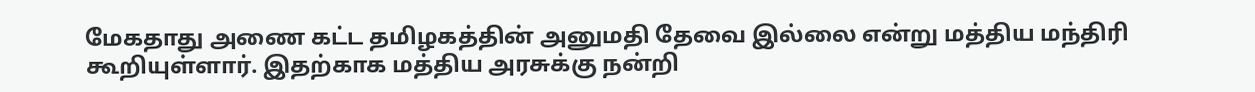மேகதாது அணை கட்ட தமிழகத்தின் அனுமதி தேவை இல்லை என்று மத்திய மந்திரி கூறியுள்ளார். இதற்காக மத்திய அரசுக்கு நன்றி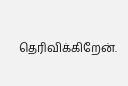தெரிவிக்கிறேன்.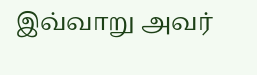இவ்வாறு அவர்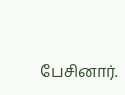பேசினார்.